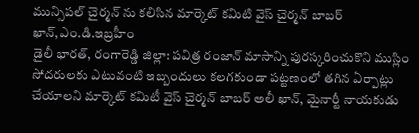మున్సిపల్ చైర్మన్ ను కలిసిన మార్కెట్ కమిటి వైస్ చైర్మన్ బాబర్ ఖాన్,ఎం.డి.ఇబ్రహీం
డైలీ భారత్, రంగారెడ్డి జిల్లా: పవిత్ర రంజాన్ మాసాన్ని పురస్కరించుకొని ముస్లిం సోదరులకు ఎటువంటి ఇబ్బందులు కలగకుండా పట్టణంలో తగిన ఏర్పాట్లు చేయాలని మార్కెట్ కమిటీ వైస్ చైర్మన్ బాబర్ అలీ ఖాన్, మైనార్టీ నాయకుడు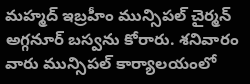మహ్మద్ ఇబ్రహీం మున్సిపల్ చైర్మన్ అగ్గనూర్ బస్వను కోరారు. శనివారం వారు మున్సిపల్ కార్యాలయంలో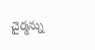చైర్మన్ను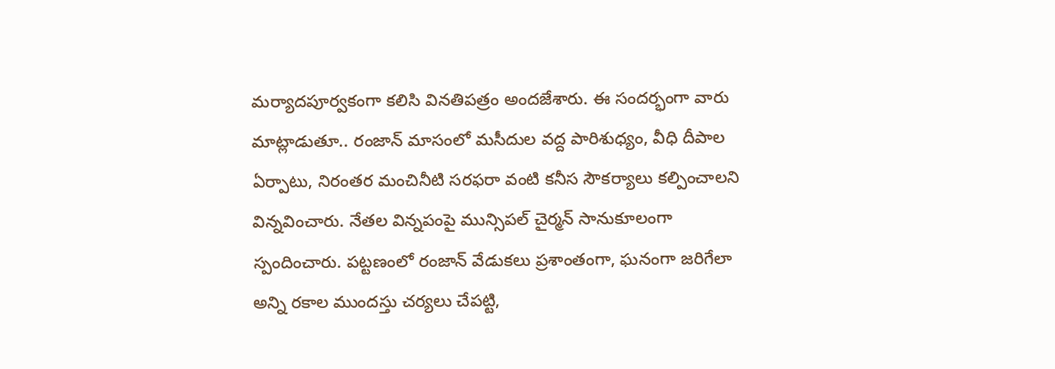మర్యాదపూర్వకంగా కలిసి వినతిపత్రం అందజేశారు. ఈ సందర్భంగా వారు మాట్లాడుతూ.. రంజాన్ మాసంలో మసీదుల వద్ద పారిశుధ్యం, వీధి దీపాల ఏర్పాటు, నిరంతర మంచినీటి సరఫరా వంటి కనీస సౌకర్యాలు కల్పించాలని విన్నవించారు. నేతల విన్నపంపై మున్సిపల్ చైర్మన్ సానుకూలంగా స్పందించారు. పట్టణంలో రంజాన్ వేడుకలు ప్రశాంతంగా, ఘనంగా జరిగేలా అన్ని రకాల ముందస్తు చర్యలు చేపట్టి,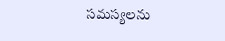సమస్యలను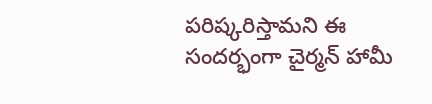పరిష్కరిస్తామని ఈ సందర్భంగా చైర్మన్ హామీ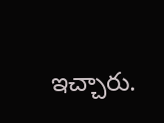ఇచ్చారు.